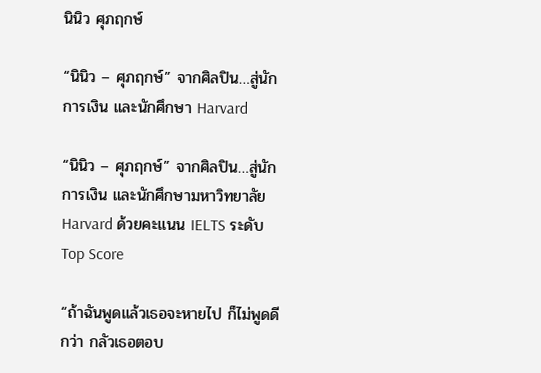นินิว ศุภฤกษ์

“นินิว – ศุภฤกษ์” จากศิลปิน…สู่นักการเงิน และนักศึกษา Harvard

“นินิว – ศุภฤกษ์” จากศิลปิน…สู่นักการเงิน และนักศึกษามหาวิทยาลัย Harvard ด้วยคะแนน IELTS ระดับ Top Score

“ถ้าฉันพูดแล้วเธอจะหายไป ก็ไม่พูดดีกว่า กลัวเธอตอบ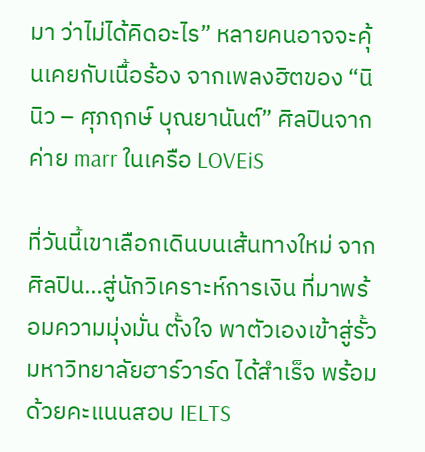มา ว่าไม่ได้คิดอะไร” หลายคนอาจจะคุ้นเคยกับเนื้อร้อง จากเพลงฮิตของ “นินิว – ศุภฤกษ์ บุณยานันต์” ศิลปินจากค่าย marr ในเครือ LOVEiS

ที่วันนี้เขาเลือกเดินบนเส้นทางใหม่ จากศิลปิน…สู่นักวิเคราะห์การเงิน ที่มาพร้อมความมุ่งมั่น ตั้งใจ พาตัวเองเข้าสู่รั้ว มหาวิทยาลัยฮาร์วาร์ด ได้สำเร็จ พร้อมด้วยคะแนนสอบ IELTS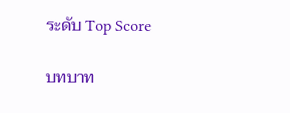ระดับ Top Score

บทบาท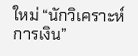ใหม่ “นักวิเคราะห์การเงิน”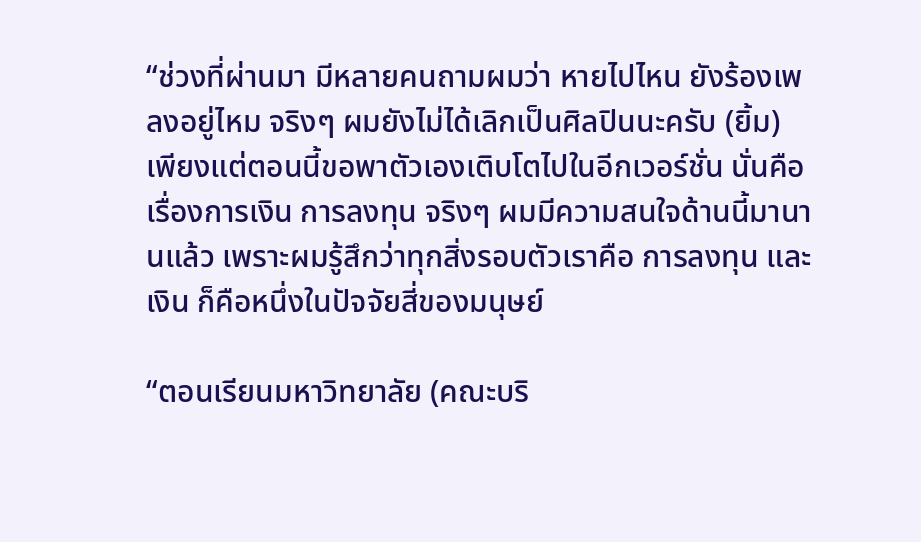“ช่วงที่ผ่านมา มีหลายคนถามผมว่า หายไปไหน ยังร้องเพลงอยู่ไหม จริงๆ ผมยังไม่ได้เลิกเป็นศิลปินนะครับ (ยิ้ม) เพียงแต่ตอนนี้ขอพาตัวเองเติบโตไปในอีกเวอร์ชั่น นั่นคือ เรื่องการเงิน การลงทุน จริงๆ ผมมีความสนใจด้านนี้มานานแล้ว เพราะผมรู้สึกว่าทุกสิ่งรอบตัวเราคือ การลงทุน และเงิน ก็คือหนึ่งในปัจจัยสี่ของมนุษย์

“ตอนเรียนมหาวิทยาลัย (คณะบริ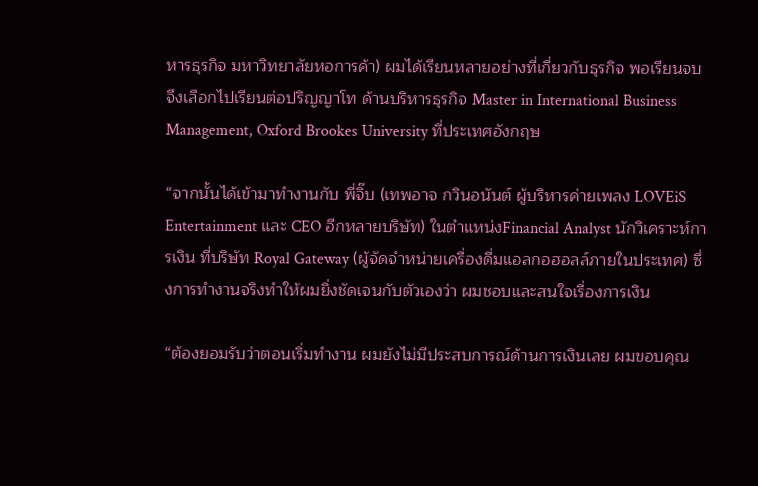หารธุรกิจ มหาวิทยาลัยหอการค้า) ผมได้เรียนหลายอย่างที่เกี่ยวกับธุรกิจ พอเรียนจบจึงเลือกไปเรียนต่อปริญญาโท ด้านบริหารธุรกิจ Master in International Business Management, Oxford Brookes University ที่ประเทศอังกฤษ

“จากนั้นได้เข้ามาทำงานกับ พี่จิ๊บ (เทพอาจ กวินอนันต์ ผู้บริหารค่ายเพลง LOVEiS Entertainment และ CEO อีกหลายบริษัท) ในตำแหน่งFinancial Analyst นักวิเคราะห์การเงิน ที่บริษัท Royal Gateway (ผู้จัดจำหน่ายเครื่องดื่มแอลกอฮอลล์ภายในประเทศ) ซึ่งการทำงานจริงทำให้ผมยิ่งชัดเจนกับตัวเองว่า ผมชอบและสนใจเรื่องการเงิน

“ต้องยอมรับว่าตอนเริ่มทำงาน ผมยังไม่มีประสบการณ์ด้านการเงินเลย ผมขอบคุณ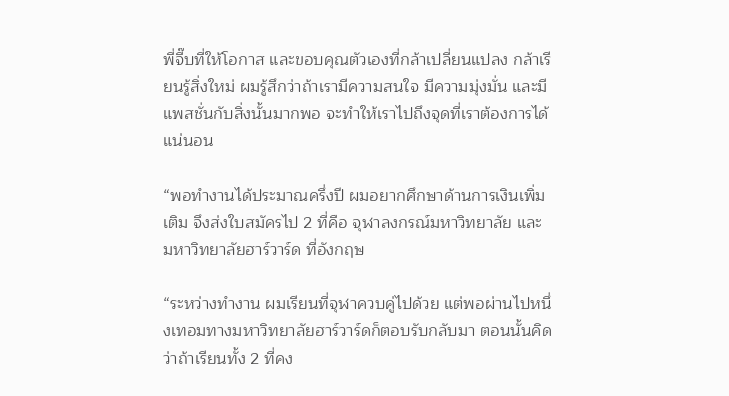พี่จี๊บที่ให้โอกาส และขอบคุณตัวเองที่กล้าเปลี่ยนแปลง กล้าเรียนรู้สิ่งใหม่ ผมรู้สึกว่าถ้าเรามีความสนใจ มีความมุ่งมั่น และมีแพสชั่นกับสิ่งนั้นมากพอ จะทำให้เราไปถึงจุดที่เราต้องการได้แน่นอน

“พอทำงานได้ประมาณครึ่งปี ผมอยากศึกษาด้านการเงินเพิ่มเติม จึงส่งใบสมัครไป 2 ที่คือ จุฬาลงกรณ์มหาวิทยาลัย และ มหาวิทยาลัยฮาร์วาร์ด ที่อังกฤษ

“ระหว่างทำงาน ผมเรียนที่จุฬาควบคู่ไปด้วย แต่พอผ่านไปหนึ่งเทอมทางมหาวิทยาลัยฮาร์วาร์ดก็ตอบรับกลับมา ตอนนั้นคิดว่าถ้าเรียนทั้ง 2 ที่คง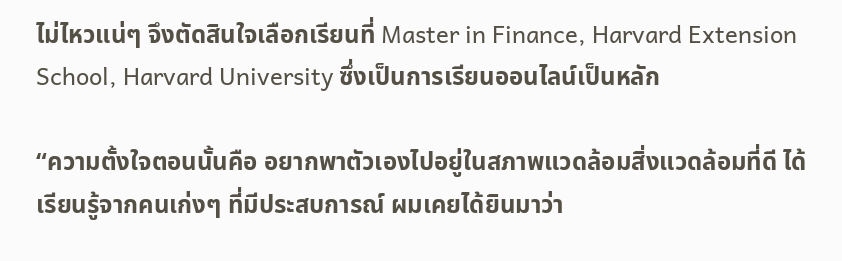ไม่ไหวแน่ๆ จึงตัดสินใจเลือกเรียนที่ Master in Finance, Harvard Extension School, Harvard University ซึ่งเป็นการเรียนออนไลน์เป็นหลัก

“ความตั้งใจตอนนั้นคือ อยากพาตัวเองไปอยู่ในสภาพแวดล้อมสิ่งแวดล้อมที่ดี ได้เรียนรู้จากคนเก่งๆ ที่มีประสบการณ์ ผมเคยได้ยินมาว่า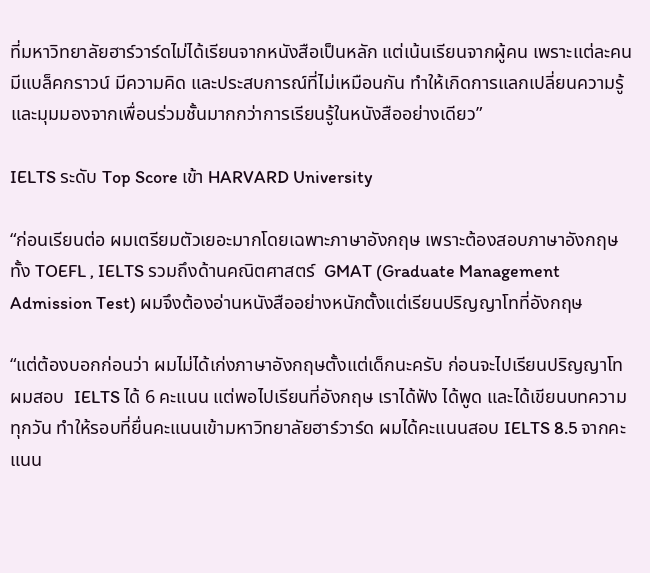ที่มหาวิทยาลัยฮาร์วาร์ดไม่ได้เรียนจากหนังสือเป็นหลัก แต่เน้นเรียนจากผู้คน เพราะแต่ละคนมีแบล็คกราวน์ มีความคิด และประสบการณ์ที่ไม่เหมือนกัน ทำให้เกิดการแลกเปลี่ยนความรู้และมุมมองจากเพื่อนร่วมชั้นมากกว่าการเรียนรู้ในหนังสืออย่างเดียว”

IELTS ระดับ Top Score เข้า HARVARD University

“ก่อนเรียนต่อ ผมเตรียมตัวเยอะมากโดยเฉพาะภาษาอังกฤษ เพราะต้องสอบภาษาอังกฤษทั้ง TOEFL , IELTS รวมถึงด้านคณิตศาสตร์  GMAT (Graduate Management Admission Test) ผมจึงต้องอ่านหนังสืออย่างหนักตั้งแต่เรียนปริญญาโทที่อังกฤษ

“แต่ต้องบอกก่อนว่า ผมไม่ได้เก่งภาษาอังกฤษตั้งแต่เด็กนะครับ ก่อนจะไปเรียนปริญญาโท ผมสอบ  IELTS ได้ 6 คะแนน แต่พอไปเรียนที่อังกฤษ เราได้ฟัง ได้พูด และได้เขียนบทความทุกวัน ทำให้รอบที่ยื่นคะแนนเข้ามหาวิทยาลัยฮาร์วาร์ด ผมได้คะแนนสอบ IELTS 8.5 จากคะแนน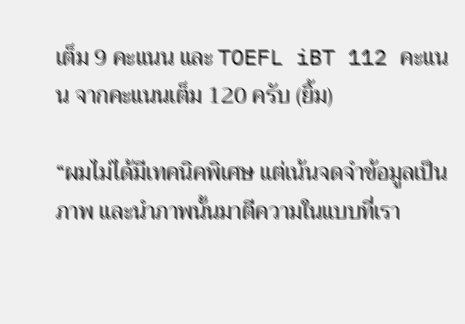เต็ม 9 คะแนน และ TOEFL iBT 112 คะแนน จากคะแนนเต็ม 120 ครับ (ยิ้ม)

“ผมไม่ได้มีเทคนิคพิเศษ แต่เน้นจดจำข้อมูลเป็นภาพ และนำภาพนั้นมาตีความในแบบที่เรา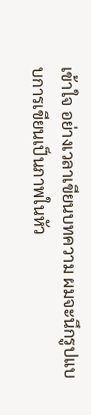เข้าใจ อย่างเวลาเขียนบทความ ผมจะนึกรูปแบบการเขียนเป็นภาพในหัว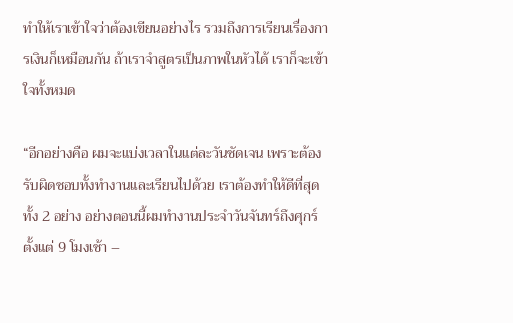ทำให้เราเข้าใจว่าต้องเขียนอย่างไร รวมถึงการเรียนเรื่องการเงินก็เหมือนกัน ถ้าเราจำสูตรเป็นภาพในหัวได้ เราก็จะเข้าใจทั้งหมด

“อีกอย่างคือ ผมจะแบ่งเวลาในแต่ละวันชัดเจน เพราะต้องรับผิดชอบทั้งทำงานและเรียนไปด้วย เราต้องทำให้ดีที่สุดทั้ง 2 อย่าง อย่างตอนนี้ผมทำงานประจำวันจันทร์ถึงศุกร์ ตั้งแต่ 9 โมงเช้า –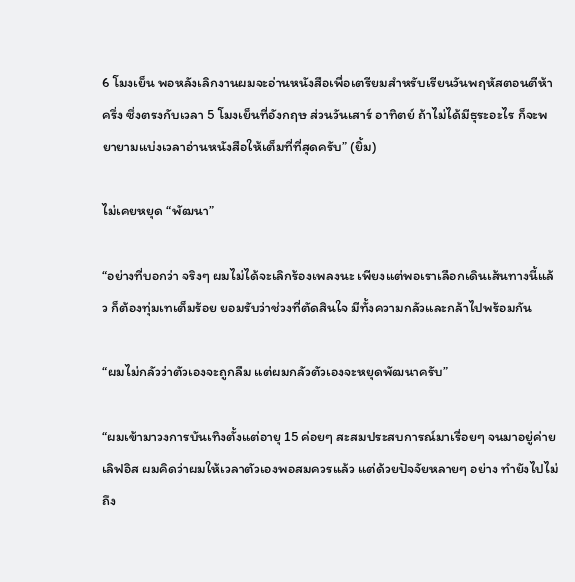6 โมงเย็น พอหลังเลิกงานผมจะอ่านหนังสือเพื่อเตรียมสำหรับเรียนวันพฤหัสตอนตีห้าครึ่ง ซึ่งตรงกับเวลา 5 โมงเย็นที่อังกฤษ ส่วนวันเสาร์ อาทิตย์ ถ้าไม่ได้มีธุระอะไร ก็จะพยายามแบ่งเวลาอ่านหนังสือให้เต็มที่ที่สุดครับ” (ยิ้ม)

ไม่เคยหยุด “พัฒนา”

“อย่างที่บอกว่า จริงๆ ผมไม่ได้จะเลิกร้องเพลงนะ เพียงแต่พอเราเลือกเดินเส้นทางนี้แล้ว ก็ต้องทุ่มเทเต็มร้อย ยอมรับว่าช่วงที่ตัดสินใจ มีทั้งความกลัวและกล้าไปพร้อมกัน

“ผมไม่กลัวว่าตัวเองจะถูกลืม แต่ผมกลัวตัวเองจะหยุดพัฒนาครับ”

“ผมเข้ามาวงการบันเทิงตั้งแต่อายุ 15 ค่อยๆ สะสมประสบการณ์มาเรื่อยๆ จนมาอยู่ค่ายเลิฟอิส ผมคิดว่าผมให้เวลาตัวเองพอสมควรแล้ว แต่ด้วยปัจจัยหลายๆ อย่าง ทำยังไปไม่ถึง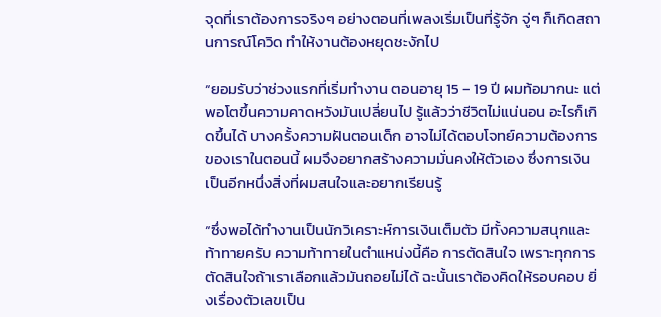จุดที่เราต้องการจริงๆ อย่างตอนที่เพลงเริ่มเป็นที่รู้จัก จู่ๆ ก็เกิดสถานการณ์โควิด ทำให้งานต้องหยุดชะงักไป

“ยอมรับว่าช่วงแรกที่เริ่มทำงาน ตอนอายุ 15 – 19 ปี ผมท้อมากนะ แต่พอโตขึ้นความคาดหวังมันเปลี่ยนไป รู้แล้วว่าชีวิตไม่แน่นอน อะไรก็เกิดขึ้นได้ บางครั้งความฝันตอนเด็ก อาจไม่ได้ตอบโจทย์ความต้องการของเราในตอนนี้ ผมจึงอยากสร้างความมั่นคงให้ตัวเอง ซึ่งการเงินเป็นอีกหนึ่งสิ่งที่ผมสนใจและอยากเรียนรู้

“ซึ่งพอได้ทำงานเป็นนักวิเคราะห์การเงินเต็มตัว มีทั้งความสนุกและท้าทายครับ ความท้าทายในตำแหน่งนี้คือ การตัดสินใจ เพราะทุกการตัดสินใจถ้าเราเลือกแล้วมันถอยไม่ได้ ฉะนั้นเราต้องคิดให้รอบคอบ ยิ่งเรื่องตัวเลขเป็น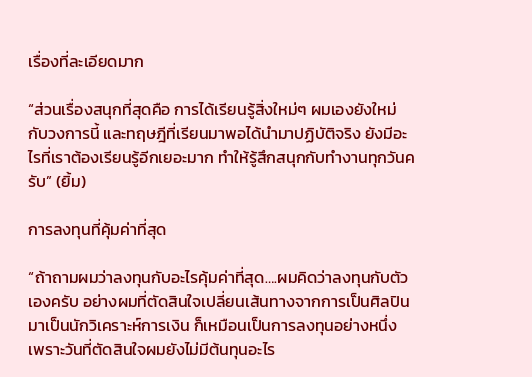เรื่องที่ละเอียดมาก

“ส่วนเรื่องสนุกที่สุดคือ การได้เรียนรู้สิ่งใหม่ๆ ผมเองยังใหม่กับวงการนี้ และทฤษฎีที่เรียนมาพอได้นำมาปฏิบัติจริง ยังมีอะไรที่เราต้องเรียนรู้อีกเยอะมาก ทำให้รู้สึกสนุกกับทำงานทุกวันครับ” (ยิ้ม)

การลงทุนที่คุ้มค่าที่สุด

“ถ้าถามผมว่าลงทุนกับอะไรคุ้มค่าที่สุด….ผมคิดว่าลงทุนกับตัวเองครับ อย่างผมที่ตัดสินใจเปลี่ยนเส้นทางจากการเป็นศิลปิน มาเป็นนักวิเคราะห์การเงิน ก็เหมือนเป็นการลงทุนอย่างหนึ่ง เพราะวันที่ตัดสินใจผมยังไม่มีต้นทุนอะไร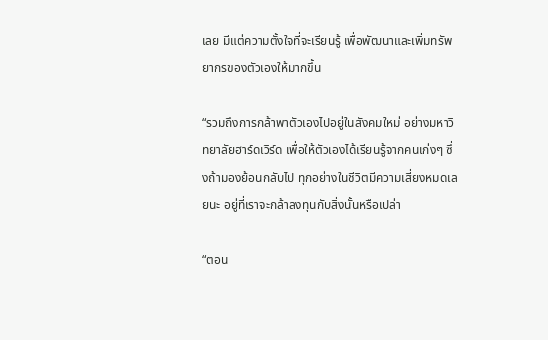เลย มีแต่ความตั้งใจที่จะเรียนรู้ เพื่อพัฒนาและเพิ่มทรัพยากรของตัวเองให้มากขึ้น

“รวมถึงการกล้าพาตัวเองไปอยู่ในสังคมใหม่ อย่างมหาวิทยาลัยฮาร์ดเวิร์ด เพื่อให้ตัวเองได้เรียนรู้จากคนเก่งๆ ซึ่งถ้ามองย้อนกลับไป ทุกอย่างในชีวิตมีความเสี่ยงหมดเลยนะ อยู่ที่เราจะกล้าลงทุนกับสิ่งนั้นหรือเปล่า

“ตอน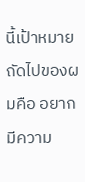นี้เป้าหมายถัดไปของผมคือ อยากมีความ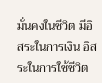มั่นคงในชีวิต มีอิสระในการเงิน อิสระในการใช้ชีวิต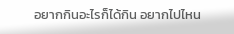อยากกินอะไรก็ได้กิน อยากไปไหน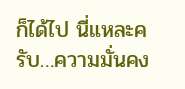ก็ได้ไป นี่แหละครับ…ความมั่นคง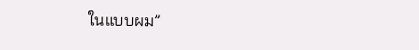ในแบบผม”